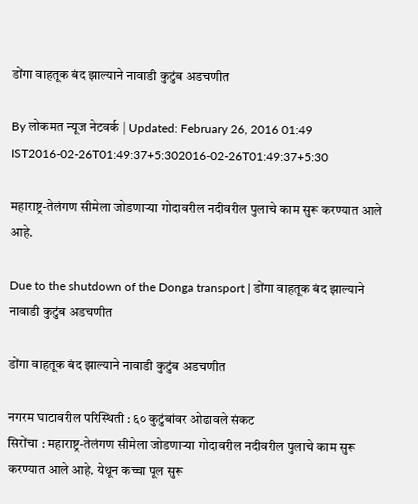डोंगा वाहतूक बंद झाल्याने नावाडी कुटुंब अडचणीत

By लोकमत न्यूज नेटवर्क | Updated: February 26, 2016 01:49 IST2016-02-26T01:49:37+5:302016-02-26T01:49:37+5:30

महाराष्ट्र-तेलंगण सीमेला जोडणाऱ्या गोदावरील नदीवरील पुलाचे काम सुरू करण्यात आले आहे.

Due to the shutdown of the Donga transport | डोंगा वाहतूक बंद झाल्याने नावाडी कुटुंब अडचणीत

डोंगा वाहतूक बंद झाल्याने नावाडी कुटुंब अडचणीत

नगरम घाटावरील परिस्थिती : ६० कुटुंबांवर ओढावले संकट
सिरोंचा : महाराष्ट्र-तेलंगण सीमेला जोडणाऱ्या गोदावरील नदीवरील पुलाचे काम सुरू करण्यात आले आहे. येथून कच्चा पूल सुरू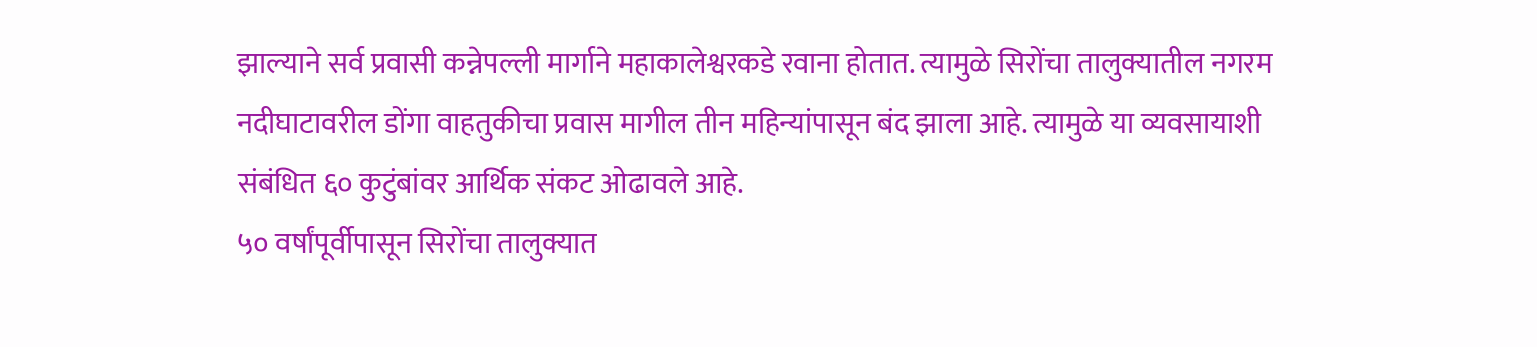झाल्याने सर्व प्रवासी कन्नेपल्ली मार्गाने महाकालेश्वरकडे रवाना होतात. त्यामुळे सिरोंचा तालुक्यातील नगरम नदीघाटावरील डोंगा वाहतुकीचा प्रवास मागील तीन महिन्यांपासून बंद झाला आहे. त्यामुळे या व्यवसायाशी संबंधित ६० कुटुंबांवर आर्थिक संकट ओढावले आहे.
५० वर्षांपूर्वीपासून सिरोंचा तालुक्यात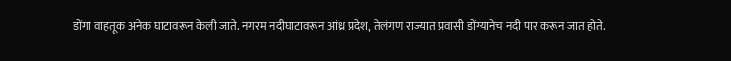डोंगा वाहतूक अनेक घाटावरून केली जाते. नगरम नदीघाटावरून आंध्र प्रदेश, तेलंगण राज्यात प्रवासी डोंग्यानेच नदी पार करून जात होते.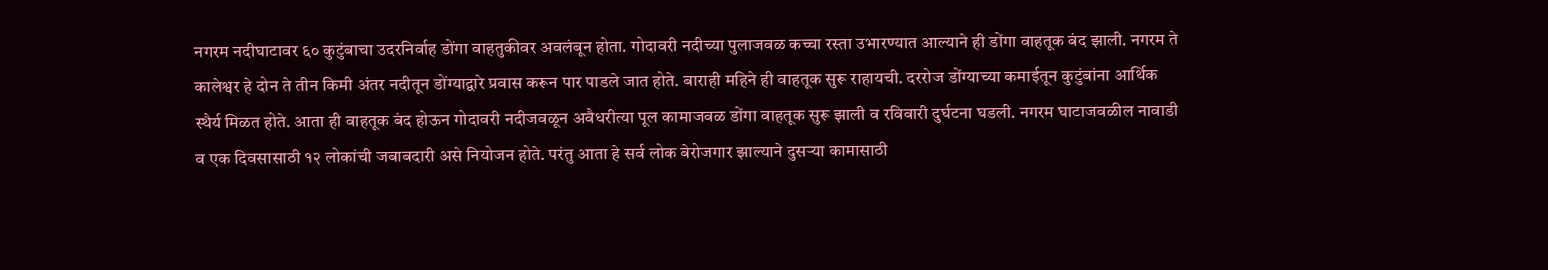नगरम नदीघाटावर ६० कुटुंबाचा उदरनिर्वाह डोंगा वाहतुकीवर अवलंबून होता. गोदावरी नदीच्या पुलाजवळ कच्चा रस्ता उभारण्यात आल्याने ही डोंगा वाहतूक बंद झाली. नगरम ते कालेश्वर हे दोन ते तीन किमी अंतर नदीतून डोंग्याद्वारे प्रवास करून पार पाडले जात होते. बाराही महिने ही वाहतूक सुरू राहायची. दररोज डोंग्याच्या कमाईतून कुटुंबांना आर्थिक स्थैर्य मिळत होते. आता ही वाहतूक बंद होऊन गोदावरी नदीजवळून अवैधरीत्या पूल कामाजवळ डोंगा वाहतूक सुरू झाली व रविवारी दुर्घटना घडली. नगरम घाटाजवळील नावाडी व एक दिवसासाठी १२ लोकांची जबाबदारी असे नियोजन होते. परंतु आता हे सर्व लोक बेरोजगार झाल्याने दुसऱ्या कामासाठी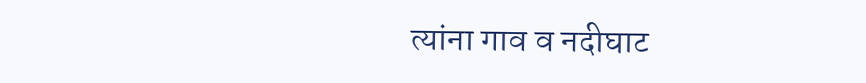त्यांना गाव व नदीघाट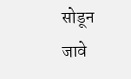सोडून जावे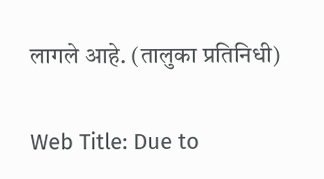लागले आहे. (तालुका प्रतिनिधी)

Web Title: Due to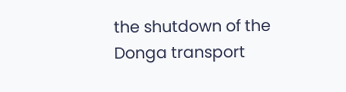the shutdown of the Donga transport